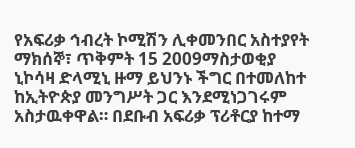የአፍሪቃ ኅብረት ኮሚሽን ሊቀመንበር አስተያየት
ማክሰኞ፣ ጥቅምት 15 2009ማስታወቂያ
ኒኮሳዛ ድላሚኒ ዙማ ይህንኑ ችግር በተመለከተ ከኢትዮጵያ መንግሥት ጋር እንደሚነጋገሩም አስታዉቀዋል። በደቡብ አፍሪቃ ፕሪቶርያ ከተማ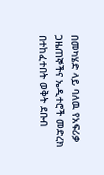በመካሄድ ላይ ባለዉ የአፍሪቃ ጋዜጠኞችና ኤዲተሮች መድረክ በተከፈተበት ወቅት ደቡብ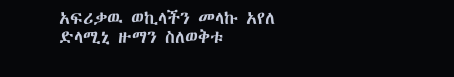አፍሪቃዉ ወኪላችን መላኩ አየለ ድላሚኒ ዙማን ስለወቅቱ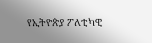የኢትዮጵያ ፖለቲካዊ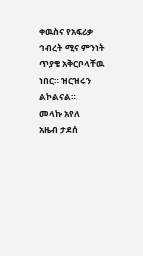ቀዉስና የአፍሪቃ ኅብረት ሚና ምንነት ጥያቄ አቅርቦላቸዉ ነበር። ዝርዝሩን ልኮልናል።
መላኩ አየለ
አዜብ ታደሰ